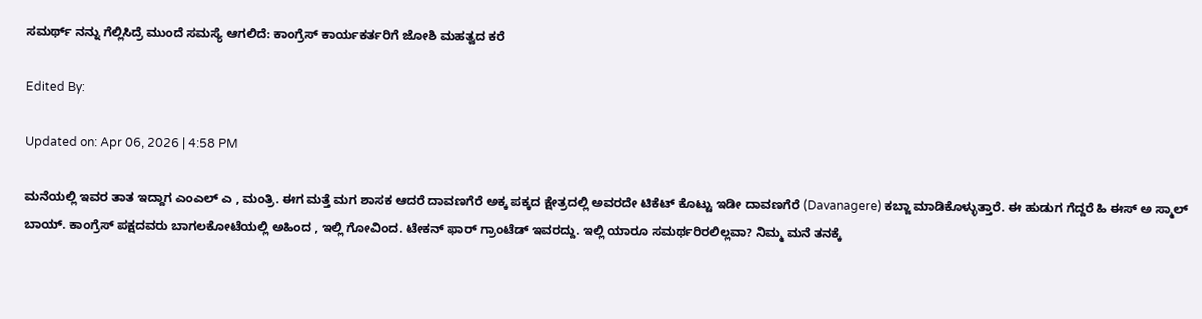ಸಮರ್ಥ್ ನನ್ನು ಗೆಲ್ಲಿಸಿದ್ರೆ ಮುಂದೆ ಸಮಸ್ಯೆ ಆಗಲಿದೆ: ಕಾಂಗ್ರೆಸ್ ಕಾರ್ಯಕರ್ತರಿಗೆ ಜೋಶಿ ಮಹತ್ವದ ಕರೆ

Edited By:

Updated on: Apr 06, 2026 | 4:58 PM

ಮನೆಯಲ್ಲಿ ಇವರ ತಾತ ಇದ್ದಾಗ ಎಂಎಲ್ ಎ , ಮಂತ್ರಿ. ಈಗ ಮತ್ತೆ ಮಗ ಶಾಸಕ ಆದರೆ ದಾವಣಗೆರೆ ಅಕ್ಕ ಪಕ್ಕದ ಕ್ಷೇತ್ರದಲ್ಲಿ ಅವರದೇ ಟಿಕೆಟ್ ಕೊಟ್ಟು ಇಡೀ ದಾವಣಗೆರೆ (Davanagere) ಕಬ್ಜಾ ಮಾಡಿಕೊಳ್ಳುತ್ತಾರೆ. ಈ ಹುಡುಗ ಗೆದ್ದರೆ ಹಿ ಈಸ್ ಅ ಸ್ಮಾಲ್ ಬಾಯ್. ಕಾಂಗ್ರೆಸ್ ಪಕ್ಷದವರು ಬಾಗಲಕೋಟೆಯಲ್ಲಿ ಅಹಿಂದ , ಇಲ್ಲಿ ಗೋವಿಂದ. ಟೇಕನ್ ಫಾರ್ ಗ್ರಾಂಟೆಡ್ ಇವರದ್ದು. ಇಲ್ಲಿ ಯಾರೂ ಸಮರ್ಥರಿರಲಿಲ್ಲವಾ? ನಿಮ್ಮ ಮನೆ ತನಕ್ಕೆ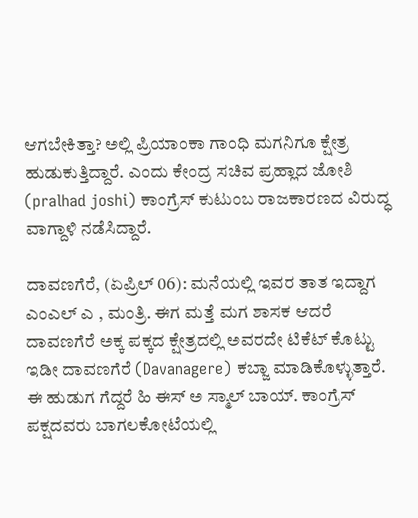ಆಗಬೇಕಿತ್ತಾ? ಅಲ್ಲಿ ಪ್ರಿಯಾಂಕಾ ಗಾಂಧಿ ಮಗನಿಗೂ ಕ್ಷೇತ್ರ ಹುಡುಕುತ್ತಿದ್ದಾರೆ. ಎಂದು ಕೇಂದ್ರ ಸಚಿವ ಪ್ರಹ್ಲಾದ ಜೋಶಿ (pralhad joshi) ಕಾಂಗ್ರೆಸ್ ಕುಟುಂಬ ರಾಜಕಾರಣದ ವಿರುದ್ಧ ವಾಗ್ದಾಳಿ ನಡೆಸಿದ್ದಾರೆ.

ದಾವಣಗೆರೆ, (ಏಪ್ರಿಲ್ 06): ಮನೆಯಲ್ಲಿ ಇವರ ತಾತ ಇದ್ದಾಗ ಎಂಎಲ್ ಎ , ಮಂತ್ರಿ. ಈಗ ಮತ್ತೆ ಮಗ ಶಾಸಕ ಆದರೆ ದಾವಣಗೆರೆ ಅಕ್ಕ ಪಕ್ಕದ ಕ್ಷೇತ್ರದಲ್ಲಿ ಅವರದೇ ಟಿಕೆಟ್ ಕೊಟ್ಟು ಇಡೀ ದಾವಣಗೆರೆ (Davanagere) ಕಬ್ಜಾ ಮಾಡಿಕೊಳ್ಳುತ್ತಾರೆ. ಈ ಹುಡುಗ ಗೆದ್ದರೆ ಹಿ ಈಸ್ ಅ ಸ್ಮಾಲ್ ಬಾಯ್. ಕಾಂಗ್ರೆಸ್ ಪಕ್ಷದವರು ಬಾಗಲಕೋಟೆಯಲ್ಲಿ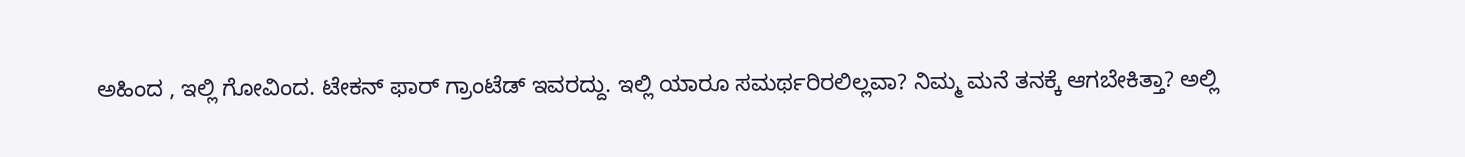ಅಹಿಂದ , ಇಲ್ಲಿ ಗೋವಿಂದ. ಟೇಕನ್ ಫಾರ್ ಗ್ರಾಂಟೆಡ್ ಇವರದ್ದು. ಇಲ್ಲಿ ಯಾರೂ ಸಮರ್ಥರಿರಲಿಲ್ಲವಾ? ನಿಮ್ಮ ಮನೆ ತನಕ್ಕೆ ಆಗಬೇಕಿತ್ತಾ? ಅಲ್ಲಿ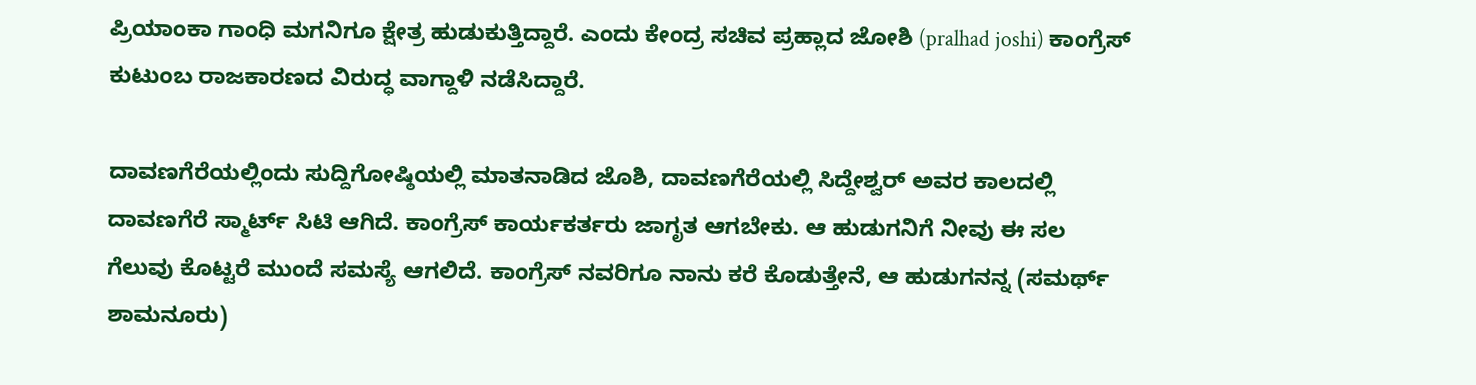ಪ್ರಿಯಾಂಕಾ ಗಾಂಧಿ ಮಗನಿಗೂ ಕ್ಷೇತ್ರ ಹುಡುಕುತ್ತಿದ್ದಾರೆ. ಎಂದು ಕೇಂದ್ರ ಸಚಿವ ಪ್ರಹ್ಲಾದ ಜೋಶಿ (pralhad joshi) ಕಾಂಗ್ರೆಸ್ ಕುಟುಂಬ ರಾಜಕಾರಣದ ವಿರುದ್ಧ ವಾಗ್ದಾಳಿ ನಡೆಸಿದ್ದಾರೆ.

ದಾವಣಗೆರೆಯಲ್ಲಿಂದು ಸುದ್ದಿಗೋಷ್ಠಿಯಲ್ಲಿ ಮಾತನಾಡಿದ ಜೊಶಿ, ದಾವಣಗೆರೆಯಲ್ಲಿ ಸಿದ್ದೇಶ್ವರ್ ಅವರ ಕಾಲದಲ್ಲಿ ದಾವಣಗೆರೆ ಸ್ಮಾರ್ಟ್ ಸಿಟಿ ಆಗಿದೆ. ಕಾಂಗ್ರೆಸ್ ಕಾರ್ಯಕರ್ತರು ಜಾಗೃತ ಆಗಬೇಕು. ಆ ಹುಡುಗನಿಗೆ ನೀವು ಈ ಸಲ ಗೆಲುವು ಕೊಟ್ಟರೆ ಮುಂದೆ ಸಮಸ್ಯೆ ಆಗಲಿದೆ. ಕಾಂಗ್ರೆಸ್ ನವರಿಗೂ ನಾನು ಕರೆ ಕೊಡುತ್ತೇನೆ, ಆ ಹುಡುಗನನ್ನ (ಸಮರ್ಥ್ ಶಾಮನೂರು)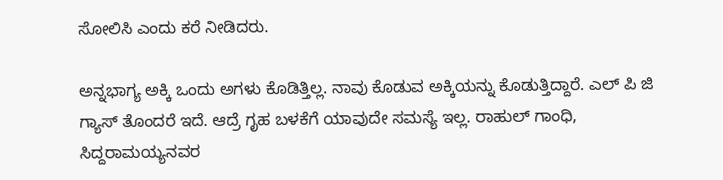ಸೋಲಿಸಿ ಎಂದು ಕರೆ ನೀಡಿದರು.

ಅನ್ನಭಾಗ್ಯ ಅಕ್ಕಿ ಒಂದು ಅಗಳು ಕೊಡಿತ್ತಿಲ್ಲ. ನಾವು ಕೊಡುವ ಅಕ್ಕಿಯನ್ನು ಕೊಡುತ್ತಿದ್ದಾರೆ. ಎಲ್ ಪಿ ಜಿ ಗ್ಯಾಸ್ ತೊಂದರೆ ಇದೆ. ಆದ್ರೆ ಗೃಹ ಬಳಕೆಗೆ ಯಾವುದೇ ಸಮಸ್ಯೆ ಇಲ್ಲ. ರಾಹುಲ್ ಗಾಂಧಿ, ಸಿದ್ದರಾಮಯ್ಯನವರ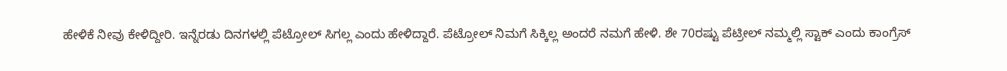ಹೇಳಿಕೆ ನೀವು ಕೇಳಿದ್ದೀರಿ. ಇನ್ನೆರಡು ದಿನಗಳಲ್ಲಿ ಪೆಟ್ರೋಲ್ ಸಿಗಲ್ಲ ಎಂದು ಹೇಳಿದ್ದಾರೆ. ಪೆಟ್ರೋಲ್ ನಿಮಗೆ ಸಿಕ್ಕಿಲ್ಲ ಅಂದರೆ ನಮಗೆ ಹೇಳಿ. ಶೇ 70ರಷ್ಟು ಪೆಟ್ರೀಲ್ ನಮ್ಮಲ್ಲಿ ಸ್ಟಾಕ್ ಎಂದು ಕಾಂಗ್ರೆಸ್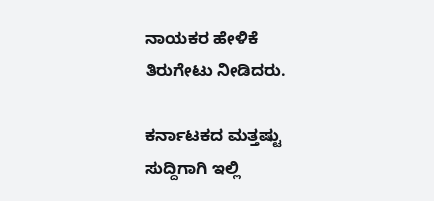ನಾಯಕರ ಹೇಳಿಕೆ ತಿರುಗೇಟು ನೀಡಿದರು.

ಕರ್ನಾಟಕದ ಮತ್ತಷ್ಟು ಸುದ್ದಿಗಾಗಿ ಇಲ್ಲಿ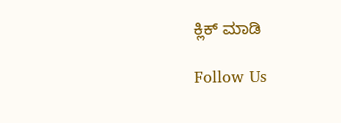ಕ್ಲಿಕ್ ಮಾಡಿ

Follow Us